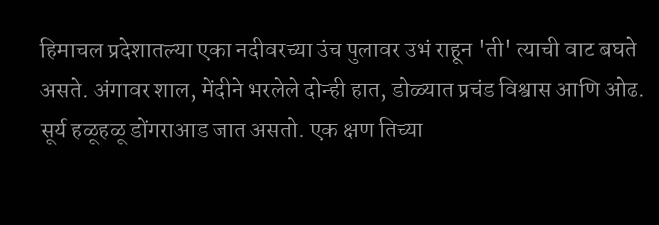हिमाचल प्रदेशातल्या एका नदीवरच्या उंच पुलावर उभं राहून 'ती' त्याची वाट बघते असते. अंगावर शाल, मेंदीने भरलेले दोन्ही हात, डोळ्यात प्रचंड विश्वास आणि ओढ. सूर्य हळूहळू डोंगराआड जात असतो. एक क्षण तिच्या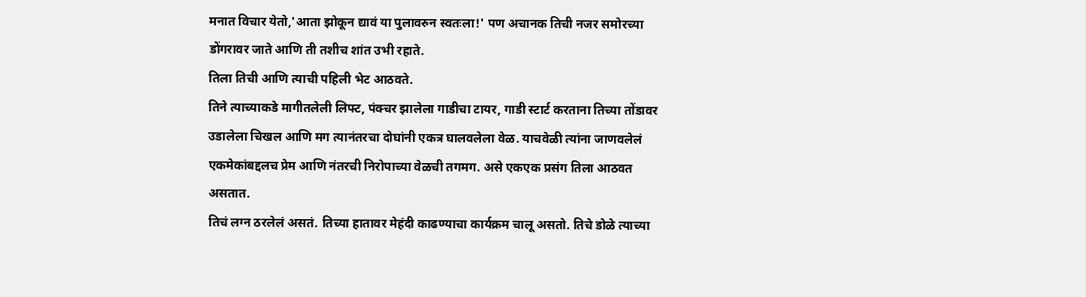मनात विचार येतो,'आता झोकून द्यावं या पुलावरुन स्वतःला!' पण अचानक तिची नजर समोरच्या डोंगरावर जाते आणि ती तशीच शांत उभी रहाते.
तिला तिची आणि त्याची पहिली भेट आठवते.
तिने त्याच्याकडे मागीतलेली लिफ्ट, पंक्चर झालेला गाडीचा टायर, गाडी स्टार्ट करताना तिच्या तोंडावर उडालेला चिखल आणि मग त्यानंतरचा दोघांनी एकत्र घालवलेला वेळ. याचवेळी त्यांना जाणवलेलं एकमेकांबद्दलच प्रेम आणि नंतरची निरोपाच्या वेळची तगमग. असे एकएक प्रसंग तिला आठवत असतात.
तिचं लग्न ठरलेलं असतं. तिच्या हातावर मेहंदी काढण्याचा कार्यक्रम चालू असतो. तिचे डोळे त्याच्या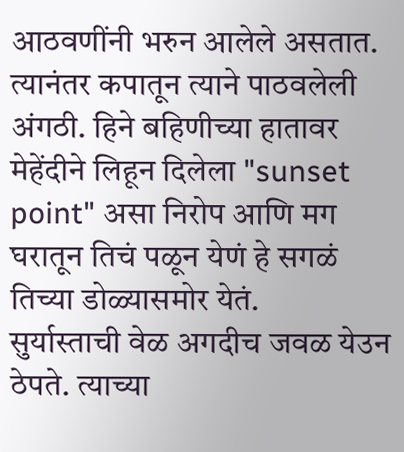आठवणींनी भरुन आलेले असतात.
त्यानंतर कपातून त्याने पाठवलेली अंगठी. हिने बहिणीच्या हातावर मेहेंदीने लिहून दिलेला "sunset point" असा निरोप आणि मग घरातून तिचं पळून येणं हे सगळं तिच्या डोळ्यासमोर येतं.
सुर्यास्ताची वेळ अगदीच जवळ येउन ठेपते. त्याच्या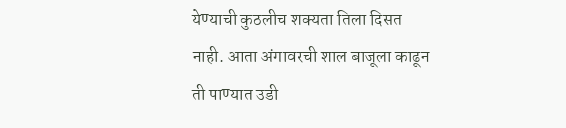येण्याची कुठलीच शक्यता तिला दिसत नाही. आता अंगावरची शाल बाजूला काढून ती पाण्यात उडी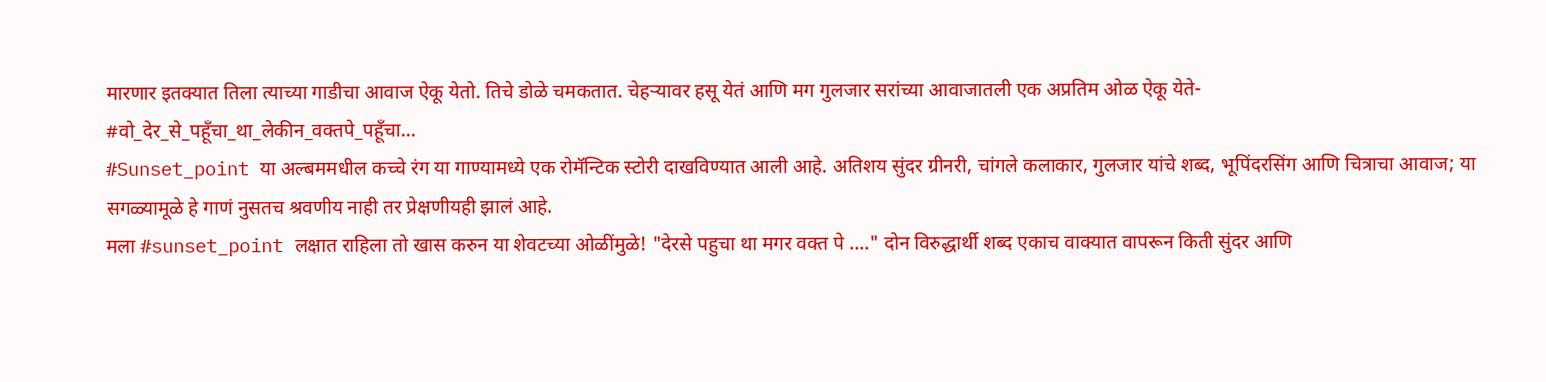मारणार इतक्यात तिला त्याच्या गाडीचा आवाज ऐकू येतो. तिचे डोळे चमकतात. चेहऱ्यावर हसू येतं आणि मग गुलजार सरांच्या आवाजातली एक अप्रतिम ओळ ऐकू येते-
#वो_देर_से_पहूँचा_था_लेकीन_वक्तपे_पहूँचा...
#Sunset_point या अल्बममधील कच्चे रंग या गाण्यामध्ये एक रोमॅन्टिक स्टोरी दाखविण्यात आली आहे. अतिशय सुंदर ग्रीनरी, चांगले कलाकार, गुलजार यांचे शब्द, भूपिंदरसिंग आणि चित्राचा आवाज; या सगळ्यामूळे हे गाणं नुसतच श्रवणीय नाही तर प्रेक्षणीयही झालं आहे.
मला #sunset_point लक्षात राहिला तो खास करुन या शेवटच्या ओळींमुळे! "देरसे पहुचा था मगर वक्त पे ...." दोन विरुद्धार्थी शब्द एकाच वाक्यात वापरून किती सुंदर आणि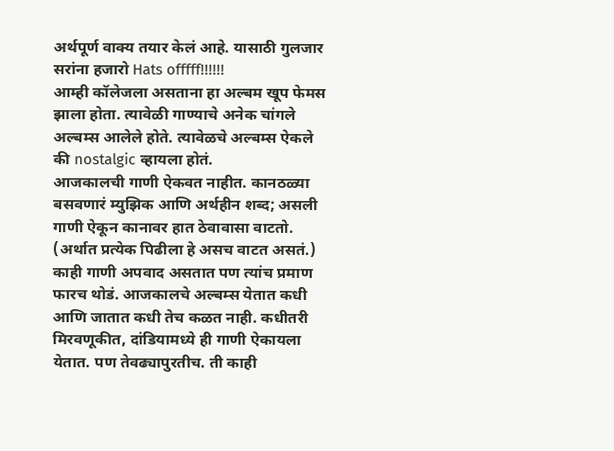अर्थपूर्ण वाक्य तयार केलं आहे. यासाठी गुलजार सरांना हजारो Hats offfff!!!!!!
आम्ही कॉलेजला असताना हा अल्बम खूप फेमस झाला होता. त्यावेळी गाण्याचे अनेक चांगले अल्बम्स आलेले होते. त्यावेळचे अल्बम्स ऐकले की nostalgic व्हायला होतं.
आजकालची गाणी ऐकवत नाहीत. कानठळ्या बसवणारं म्युझिक आणि अर्थहीन शब्द; असली गाणी ऐकून कानावर हात ठेवावासा वाटतो. (अर्थात प्रत्येक पिढीला हे असच वाटत असतं.) काही गाणी अपवाद असतात पण त्यांच प्रमाण फारच थोडं. आजकालचे अल्बम्स येतात कधी आणि जातात कधी तेच कळत नाही. कधीतरी मिरवणूकीत, दांडियामध्ये ही गाणी ऐकायला येतात. पण तेवढ्यापुरतीच. ती काही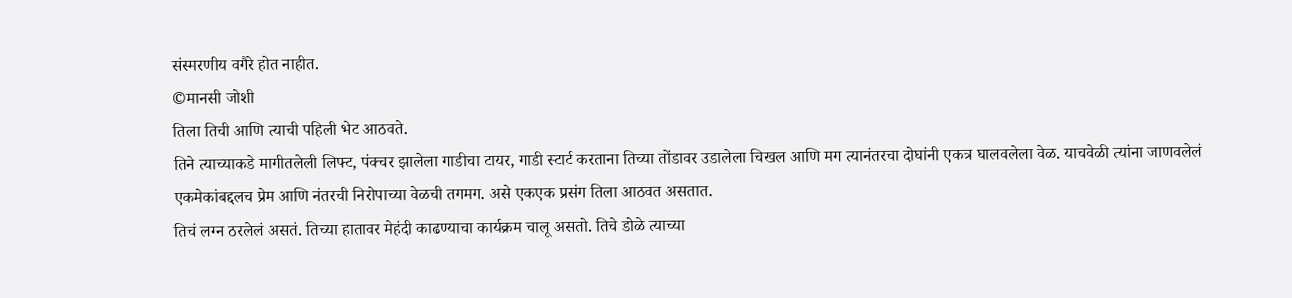संस्मरणीय वगैरे होत नाहीत.
©मानसी जोशी
तिला तिची आणि त्याची पहिली भेट आठवते.
तिने त्याच्याकडे मागीतलेली लिफ्ट, पंक्चर झालेला गाडीचा टायर, गाडी स्टार्ट करताना तिच्या तोंडावर उडालेला चिखल आणि मग त्यानंतरचा दोघांनी एकत्र घालवलेला वेळ. याचवेळी त्यांना जाणवलेलं एकमेकांबद्दलच प्रेम आणि नंतरची निरोपाच्या वेळची तगमग. असे एकएक प्रसंग तिला आठवत असतात.
तिचं लग्न ठरलेलं असतं. तिच्या हातावर मेहंदी काढण्याचा कार्यक्रम चालू असतो. तिचे डोळे त्याच्या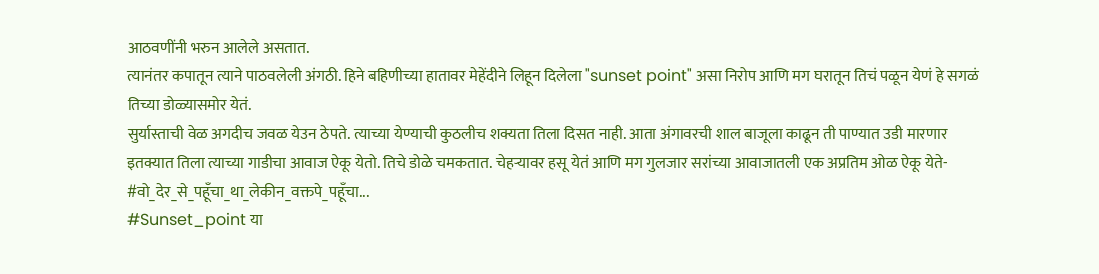आठवणींनी भरुन आलेले असतात.
त्यानंतर कपातून त्याने पाठवलेली अंगठी. हिने बहिणीच्या हातावर मेहेंदीने लिहून दिलेला "sunset point" असा निरोप आणि मग घरातून तिचं पळून येणं हे सगळं तिच्या डोळ्यासमोर येतं.
सुर्यास्ताची वेळ अगदीच जवळ येउन ठेपते. त्याच्या येण्याची कुठलीच शक्यता तिला दिसत नाही. आता अंगावरची शाल बाजूला काढून ती पाण्यात उडी मारणार इतक्यात तिला त्याच्या गाडीचा आवाज ऐकू येतो. तिचे डोळे चमकतात. चेहऱ्यावर हसू येतं आणि मग गुलजार सरांच्या आवाजातली एक अप्रतिम ओळ ऐकू येते-
#वो_देर_से_पहूँचा_था_लेकीन_वक्तपे_पहूँचा...
#Sunset_point या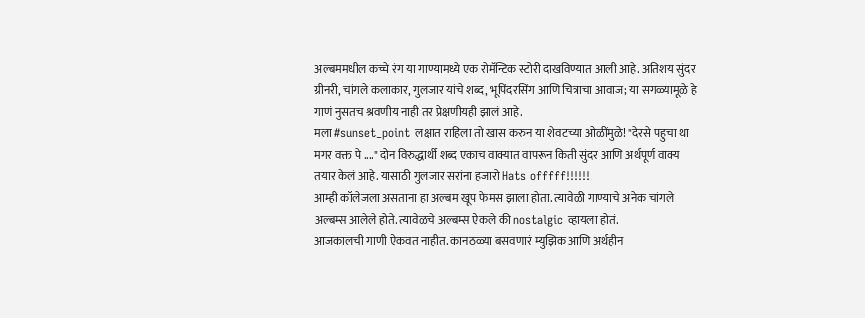अल्बममधील कच्चे रंग या गाण्यामध्ये एक रोमॅन्टिक स्टोरी दाखविण्यात आली आहे. अतिशय सुंदर ग्रीनरी, चांगले कलाकार, गुलजार यांचे शब्द, भूपिंदरसिंग आणि चित्राचा आवाज; या सगळ्यामूळे हे गाणं नुसतच श्रवणीय नाही तर प्रेक्षणीयही झालं आहे.
मला #sunset_point लक्षात राहिला तो खास करुन या शेवटच्या ओळींमुळे! "देरसे पहुचा था मगर वक्त पे ...." दोन विरुद्धार्थी शब्द एकाच वाक्यात वापरून किती सुंदर आणि अर्थपूर्ण वाक्य तयार केलं आहे. यासाठी गुलजार सरांना हजारो Hats offfff!!!!!!
आम्ही कॉलेजला असताना हा अल्बम खूप फेमस झाला होता. त्यावेळी गाण्याचे अनेक चांगले अल्बम्स आलेले होते. त्यावेळचे अल्बम्स ऐकले की nostalgic व्हायला होतं.
आजकालची गाणी ऐकवत नाहीत. कानठळ्या बसवणारं म्युझिक आणि अर्थहीन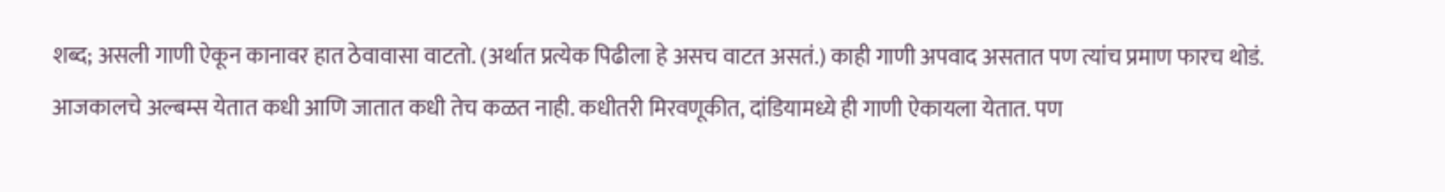शब्द; असली गाणी ऐकून कानावर हात ठेवावासा वाटतो. (अर्थात प्रत्येक पिढीला हे असच वाटत असतं.) काही गाणी अपवाद असतात पण त्यांच प्रमाण फारच थोडं. आजकालचे अल्बम्स येतात कधी आणि जातात कधी तेच कळत नाही. कधीतरी मिरवणूकीत, दांडियामध्ये ही गाणी ऐकायला येतात. पण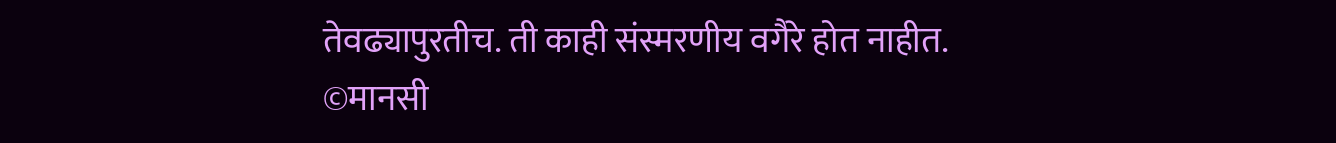तेवढ्यापुरतीच. ती काही संस्मरणीय वगैरे होत नाहीत.
©मानसी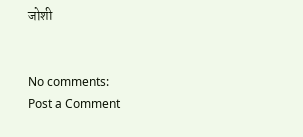जोशी


No comments:
Post a Comment